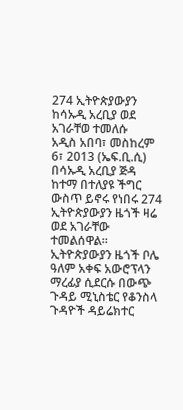274 ኢትዮጵያውያን ከሳኡዲ አረቢያ ወደ አገራቸወ ተመለሱ
አዲስ አበባ፣ መስከረም 6፣ 2013 (ኤፍ.ቢ.ሲ) በሳኡዲ አረቢያ ጅዳ ከተማ በተለያዩ ችግር ውስጥ ይኖሩ የነበሩ 274 ኢትዮጵያውያን ዜጎች ዛሬ ወደ አገራቸው ተመልሰዋል።
ኢትዮጵያውያን ዜጎች ቦሌ ዓለም አቀፍ አውሮፕላን ማረፊያ ሲደርሱ በውጭ ጉዳይ ሚኒስቴር የቆንስላ ጉዳዮች ዳይሬክተር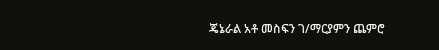ጄኔራል አቶ መስፍን ገ/ማርያምን ጨምሮ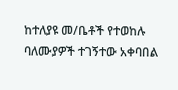ከተለያዩ መ/ቤቶች የተወከሉ ባለሙያዎች ተገኝተው አቀባበል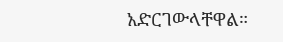አድርገውላቸዋል።